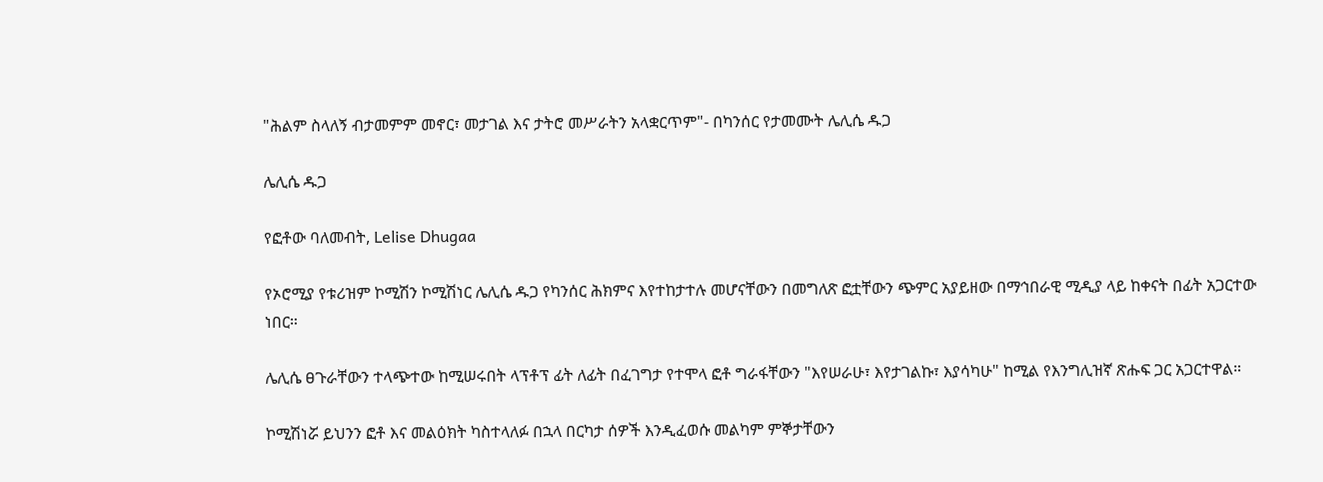"ሕልም ስላለኝ ብታመምም መኖር፣ መታገል እና ታትሮ መሥራትን አላቋርጥም"- በካንሰር የታመሙት ሌሊሴ ዱጋ

ሌሊሴ ዱጋ

የፎቶው ባለመብት, Lelise Dhugaa

የኦሮሚያ የቱሪዝም ኮሚሽን ኮሚሽነር ሌሊሴ ዱጋ የካንሰር ሕክምና እየተከታተሉ መሆናቸውን በመግለጽ ፎቷቸውን ጭምር አያይዘው በማኅበራዊ ሚዲያ ላይ ከቀናት በፊት አጋርተው ነበር።

ሌሊሴ ፀጉራቸውን ተላጭተው ከሚሠሩበት ላፕቶፕ ፊት ለፊት በፈገግታ የተሞላ ፎቶ ግራፋቸውን "እየሠራሁ፣ እየታገልኩ፣ እያሳካሁ" ከሚል የእንግሊዝኛ ጽሑፍ ጋር አጋርተዋል።

ኮሚሽነሯ ይህንን ፎቶ እና መልዕክት ካስተላለፉ በኋላ በርካታ ሰዎች እንዲፈወሱ መልካም ምኞታቸውን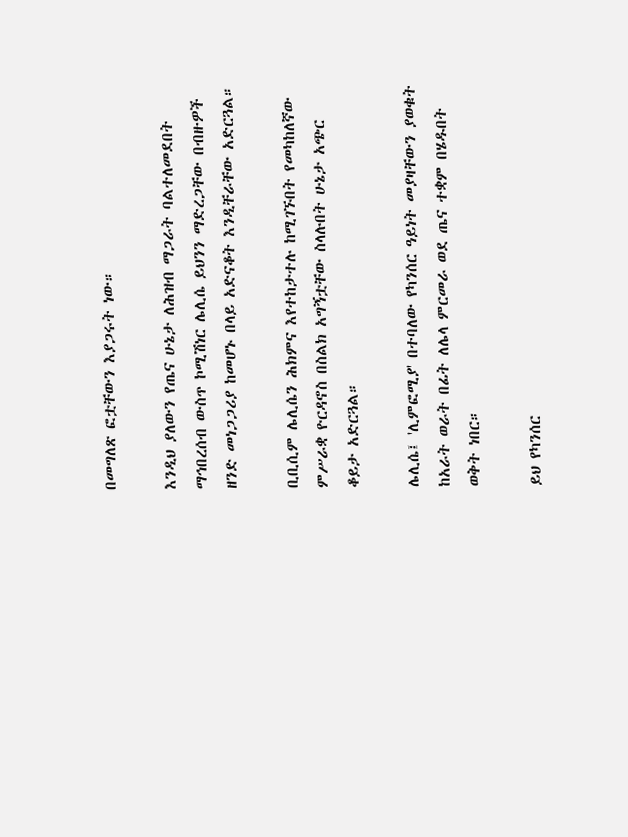በመግለጽ ፎቷቸውን እያጋሩት ነው።

እንዲህ ያለውን የጤና ሁኔታ ለሕዝብ ማጋራት ባልተለመደበት ማኅበረሰብ ውስጥ ኮሚሽነር ሌሊሴ ይህንን ማድረጋቸው በብዙዎች ዘንድ መነጋጋሪያ ከመሆኑ በላይ አድናቆት እንዲቸራቸው አድርጓል።

ቢቢሲም ሌሊሴን ሕክምና እየተከታተሉ ከሚገኙበት የመካከለኛው ምሥራቋ ዮርዳኖስ በስልክ አግኝቷቸው ስላሉበት ሁኔታ አጭር ቆይታ አድርጓል።

ሌሊሴ፤ 'ሊምፎሚያ' በተባለው የካንሰር ዓይነት መያዛቸውን ያወቁት ከአራት ወራት በፊት ለሌላ ምርመራ ወደ ጤና ተቋም በሄዱበት ወቅት ነበር።

ይህ የካንሰር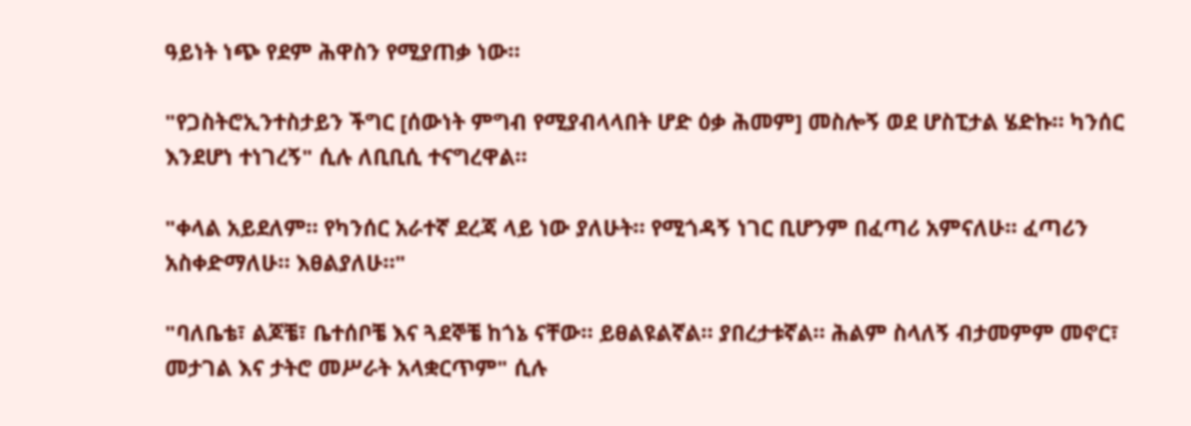ዓይነት ነጭ የደም ሕዋስን የሚያጠቃ ነው።

"የጋስትሮኢንተስታይን ችግር [ሰውነት ምግብ የሚያብላላበት ሆድ ዕቃ ሕመም] መስሎኝ ወደ ሆስፒታል ሄድኩ። ካንሰር እንደሆነ ተነገረኝ" ሲሉ ለቢቢሲ ተናግረዋል።

"ቀላል አይደለም። የካንሰር አራተኛ ደረጃ ላይ ነው ያለሁት። የሚጎዳኝ ነገር ቢሆንም በፈጣሪ አምናለሁ። ፈጣሪን አስቀድማለሁ። እፀልያለሁ።"

"ባለቤቴ፣ ልጆቼ፣ ቤተሰቦቼ እና ጓደኞቼ ከጎኔ ናቸው። ይፀልዩልኛል። ያበረታቱኛል። ሕልም ስላለኝ ብታመምም መኖር፣ መታገል እና ታትሮ መሥራት አላቋርጥም" ሲሉ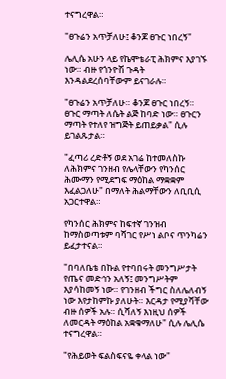ተናግረዋል።

"ፀጉሬን አጥቻለሁ፤ ቆንጆ ፀጉር ነበረኝ"

ሌሊሴ አሁን ላይ የኬሞቴራፒ ሕክምና እያገኙ ነው። ብዙ የጎንዮሽ ጉዳት እንዳልደረሰባቸውም ይናገራሉ።

"ፀጉሬን አጥቻለሁ። ቆንጆ ፀጉር ነበረኝ። ፀጉር ማጣት ለሴት ልጅ ከባድ ነው። ፀጉርን ማጣት የተለየ ዝግጅት ይጠይቃል" ሲሉ ይገልጹታል።

"ፈጣሪ ረድቶኝ ወደ አገሬ ከተመለስኩ ለሕክምና ገንዘብ የሌላቸውን የካንሰር ሕሙማን የሚደግፍ ማዕከል ማቋቋም እፈልጋለሁ" በማለት ሕልማቸውን ለቢቢሲ አጋርተዋል።

የካንሰር ሕክምና ከፍተኛ ገንዝብ ከማስወጣቱም ባሻገር የሥነ ልቦና ጥንካሬን ይፈታተናል።

"በባለቤቴ በኩል የተባበሩት መንግሥታት የጤና መድኅን አለኝ፤ መንግሥትም እያሳከመኝ ነው። የገንዘብ ችግር ስለሌለብኝ ነው እየታከምኩ ያለሁት። እርዳታ የሚያሻቸው ብዙ ሰዎች አሉ። ሲሻለኝ እነዚህ ሰዎች ለመርዳት ማዕከል አቋቁማለሁ" ሲሉ ሌሊሴ ተናግረዋል።

"የሕይወት ፍልስፍናዬ ቀላል ነው"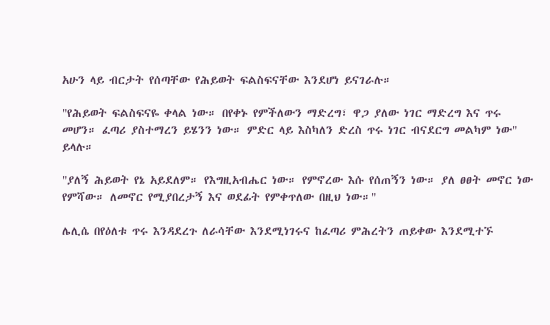አሁን ላይ ብርታት የሰጣቸው የሕይወት ፍልስፍናቸው እንደሆነ ይናገራሉ።

"የሕይወት ፍልስፍናዬ ቀላል ነው። በየቀኑ የምችለውን ማድረግ፣ ዋጋ ያለው ነገር ማድረግ እና ጥሩ መሆን። ፈጣሪ ያስተማረን ይሄንን ነው። ምድር ላይ እስካለን ድረስ ጥሩ ነገር ብናደርግ መልካም ነው" ይላሉ።

"ያለኝ ሕይወት የኔ አይደለም። የእግዚአብሔር ነው። የምኖረው እሱ የሰጠኝን ነው። ያለ ፀፀት መኖር ነው የምሻው። ለመኖር የሚያበረታኝ እና ወደፊት የምቀጥለው በዚህ ነው።"

ሌሊሴ በየዕለቱ ጥሩ እንዳደረጉ ለራሳቸው እንደሚነገሩና ከፈጣሪ ምሕረትን ጠይቀው እንደሚተኙ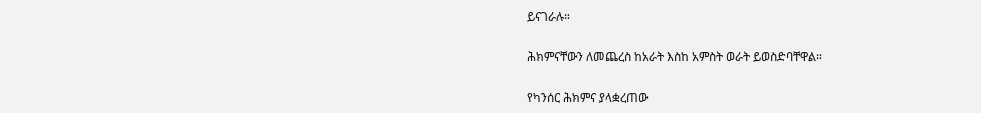ይናገራሉ።

ሕክምናቸውን ለመጨረስ ከአራት እስከ አምስት ወራት ይወስድባቸዋል።

የካንሰር ሕክምና ያላቋረጠው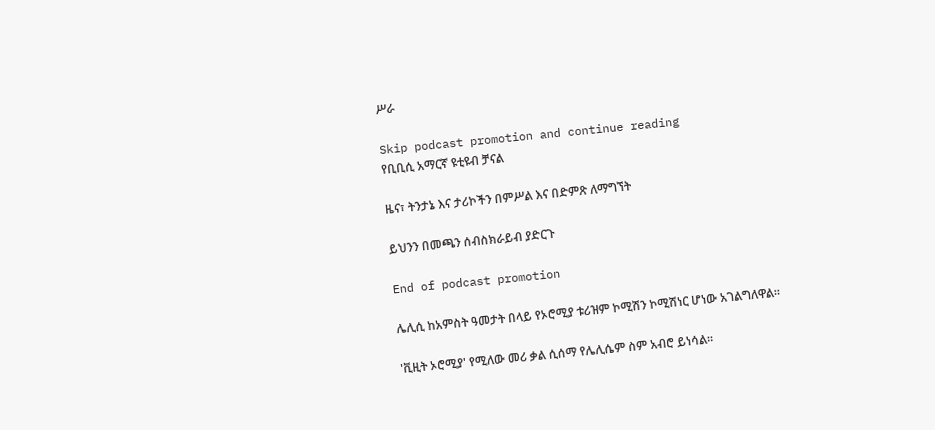ሥራ

Skip podcast promotion and continue reading
የቢቢሲ አማርኛ ዩቲዩብ ቻናል

ዜና፣ ትንታኔ እና ታሪኮችን በምሥል እና በድምጽ ለማግኘት

ይህንን በመጫን ሰብስክራይብ ያድርጉ

End of podcast promotion

ሌሊሲ ከአምስት ዓመታት በላይ የኦሮሚያ ቱሪዝም ኮሚሽን ኮሚሽነር ሆነው አገልግለዋል።

'ቪዚት ኦሮሚያ' የሚለው መሪ ቃል ሲሰማ የሌሊሴም ስም አብሮ ይነሳል።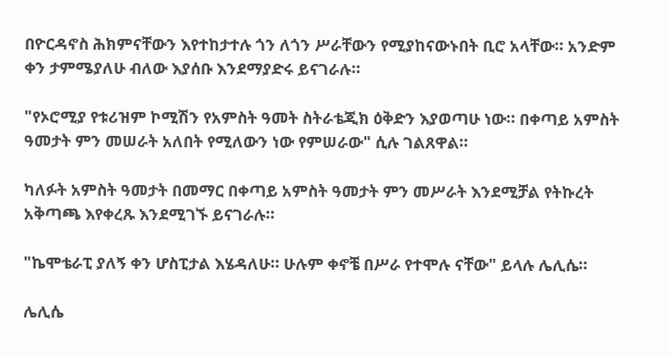በዮርዳኖስ ሕክምናቸውን እየተከታተሉ ጎን ለጎን ሥራቸውን የሚያከናውኑበት ቢሮ አላቸው። አንድም ቀን ታምሜያለሁ ብለው እያሰቡ እንደማያድሩ ይናገራሉ።

"የኦሮሚያ የቱሪዝም ኮሚሽን የአምስት ዓመት ስትራቴጂክ ዕቅድን እያወጣሁ ነው። በቀጣይ አምስት ዓመታት ምን መሠራት አለበት የሚለውን ነው የምሠራው" ሲሉ ገልጸዋል።

ካለፉት አምስት ዓመታት በመማር በቀጣይ አምስት ዓመታት ምን መሥራት እንደሚቻል የትኩረት አቅጣጫ እየቀረጹ እንደሚገኙ ይናገራሉ።

"ኬሞቴራፒ ያለኝ ቀን ሆስፒታል እሄዳለሁ። ሁሉም ቀኖቼ በሥራ የተሞሉ ናቸው" ይላሉ ሌሊሴ።

ሌሊሴ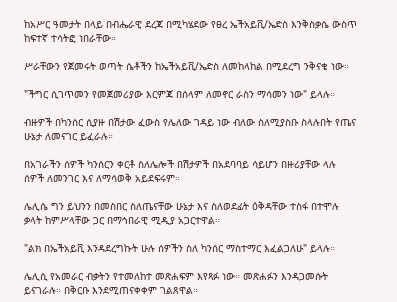ከአሥር ዓመታት በላይ በብሔራዊ ደረጃ በሚካሄደው የፀረ ኤችአይቪ/ኤድስ እንቅስቃሴ ውስጥ ከፍተኛ ተሳትፎ ነበራቸው።

ሥራቸውን የጀመሩት ወጣት ሴቶችን ከኤችአይቪ/ኤድስ ለመከላከል በሚደረግ ንቅናቄ ነው።

"ችግር ሲገጥመን የመጀመሪያው እርምጃ በሰላም ለመኖር ራስን ማሳመን ነው" ይላሉ።

ብዙዎች በካንሰር ሲያዙ በሽታው ፈውስ የሌለው ገዳይ ነው ብለው ስለሚያስቡ ስላሉበት የጤና ሁኔታ ለመናገር ይፈራሉ።

በአገራችን ሰዎች ካንሰርን ቀርቶ ስለሌሎች በሽታዎች በአደባባይ ሳይሆን በዙሪያቸው ላሉ ሰዎች ለመንገር እና ለማሳወቅ አይደፍሩም።

ሌሊሴ ግን ይህንን በመስበር ስለጤናቸው ሁኔታ እና ስለወደፊት ዕቅዳቸው ተስፋ በተሞሉ ቃላት ከምሥላቸው ጋር በማኅበራዊ ሚዲያ አጋርተዋል።

"ልክ በኤችአይቪ እንዳደረግኩት ሁሉ ሰዎችን ስለ ካንሰር ማስተማር እፈልጋለሁ" ይላሉ።

ሌሊሲ የአመራር ብቃትን የተመለከተ መጽሐፍም እየጻፉ ነው። መጽሐፉን እንዳጋመሱት ይናገራሉ። በቅርቡ እንደሚጠናቀቀም ገልጸዋል።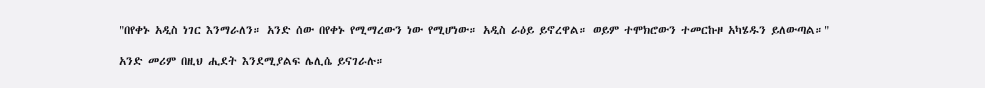"በየቀኑ አዲስ ነገር እንማራለን። አንድ ሰው በየቀኑ የሚማረውን ነው የሚሆነው። አዲስ ራዕይ ይኖረዋል። ወይም ተሞክሮውን ተመርኩዞ አካሄዱን ይለውጣል።"

አንድ መሪም በዚህ ሒደት እንደሚያልፍ ሌሊሴ ይናገራሉ።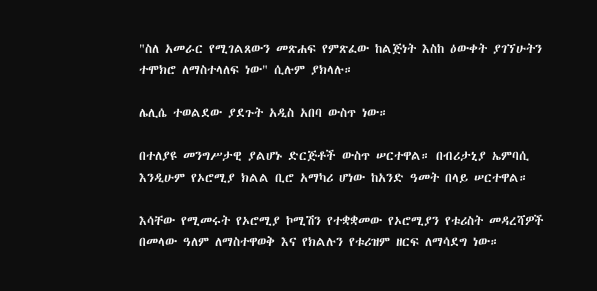"ስለ አመራር የሚገልጸውን መጽሐፍ የምጽፈው ከልጅነት እስከ ዕውቀት ያገኘሁትን ተሞክሮ ለማስተላለፍ ነው" ሲሉም ያክላሉ።

ሌሊሴ ተወልደው ያደጉት አዲስ አበባ ውስጥ ነው።

በተለያዩ መንግሥታዊ ያልሆኑ ድርጅቶች ውስጥ ሠርተዋል። በብሪታኒያ ኤምባሲ እንዲሁም የኦሮሚያ ክልል ቢሮ አማካሪ ሆነው ከአንድ ዓመት በላይ ሠርተዋል።

እሳቸው የሚመሩት የኦሮሚያ ኮሚሽን የተቋቋመው የኦሮሚያን የቱሪስት መዳረሻዎች በመላው ዓለም ለማስተዋወቅ እና የክልሉን የቱሪዝም ዘርፍ ለማሳደግ ነው።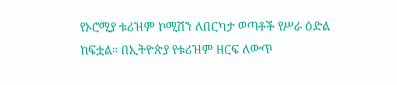የኦሮሚያ ቱሪዝም ኮሚሽን ለበርካታ ወጣቶች የሥራ ዕድል ከፍቷል። በኢትዮጵያ የቱሪዝም ዘርፍ ለውጥ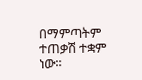በማምጣትም ተጠቃሽ ተቋም ነው።